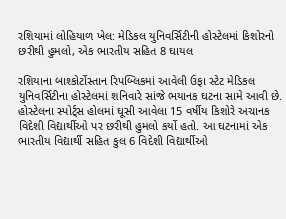રશિયામાં લોહિયાળ ખેલ: મેડિકલ યુનિવર્સિટીની હોસ્ટેલમાં કિશોરનો છરીથી હુમલો, એક ભારતીય સહિત 8 ઘાયલ

રશિયાના બાશ્કોર્ટોસ્તાન રિપબ્લિકમાં આવેલી ઉફા સ્ટેટ મેડિકલ યુનિવર્સિટીના હોસ્ટેલમાં શનિવારે સાંજે ભયાનક ઘટના સામે આવી છે. હોસ્ટેલના સ્પોર્ટ્સ હોલમાં ઘૂસી આવેલા 15 વર્ષીય કિશોરે અચાનક વિદેશી વિદ્યાર્થીઓ પર છરીથી હુમલો કર્યો હતો. આ ઘટનામાં એક ભારતીય વિદ્યાર્થી સહિત કુલ 6 વિદેશી વિદ્યાર્થીઓ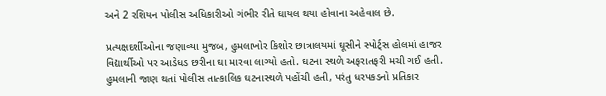અને 2 રશિયન પોલીસ અધિકારીઓ ગંભીર રીતે ઘાયલ થયા હોવાના અહેવાલ છે.

પ્રત્યક્ષદર્શીઓના જણાવ્યા મુજબ, હુમલાખોર કિશોર છાત્રાલયમાં ઘૂસીને સ્પોર્ટ્સ હોલમાં હાજર વિદ્યાર્થીઓ પર આડેધડ છરીના ઘા મારવા લાગ્યો હતો. ઘટના સ્થળે અફરાતફરી મચી ગઈ હતી. હુમલાની જાણ થતાં પોલીસ તાત્કાલિક ઘટનાસ્થળે પહોંચી હતી, પરંતુ ધરપકડનો પ્રતિકાર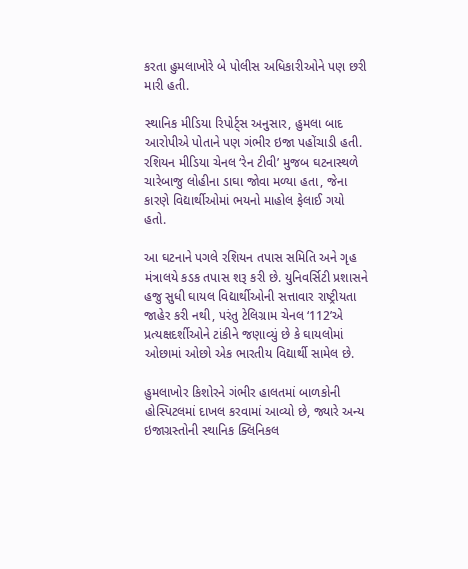કરતા હુમલાખોરે બે પોલીસ અધિકારીઓને પણ છરી મારી હતી.

સ્થાનિક મીડિયા રિપોર્ટ્સ અનુસાર, હુમલા બાદ આરોપીએ પોતાને પણ ગંભીર ઇજા પહોંચાડી હતી. રશિયન મીડિયા ચેનલ ‘રેન ટીવી’ મુજબ ઘટનાસ્થળે ચારેબાજુ લોહીના ડાઘા જોવા મળ્યા હતા, જેના કારણે વિદ્યાર્થીઓમાં ભયનો માહોલ ફેલાઈ ગયો હતો.

આ ઘટનાને પગલે રશિયન તપાસ સમિતિ અને ગૃહ મંત્રાલયે કડક તપાસ શરૂ કરી છે. યુનિવર્સિટી પ્રશાસને હજુ સુધી ઘાયલ વિદ્યાર્થીઓની સત્તાવાર રાષ્ટ્રીયતા જાહેર કરી નથી, પરંતુ ટેલિગ્રામ ચેનલ ‘112’એ પ્રત્યક્ષદર્શીઓને ટાંકીને જણાવ્યું છે કે ઘાયલોમાં ઓછામાં ઓછો એક ભારતીય વિદ્યાર્થી સામેલ છે.

હુમલાખોર કિશોરને ગંભીર હાલતમાં બાળકોની હોસ્પિટલમાં દાખલ કરવામાં આવ્યો છે, જ્યારે અન્ય ઇજાગ્રસ્તોની સ્થાનિક ક્લિનિકલ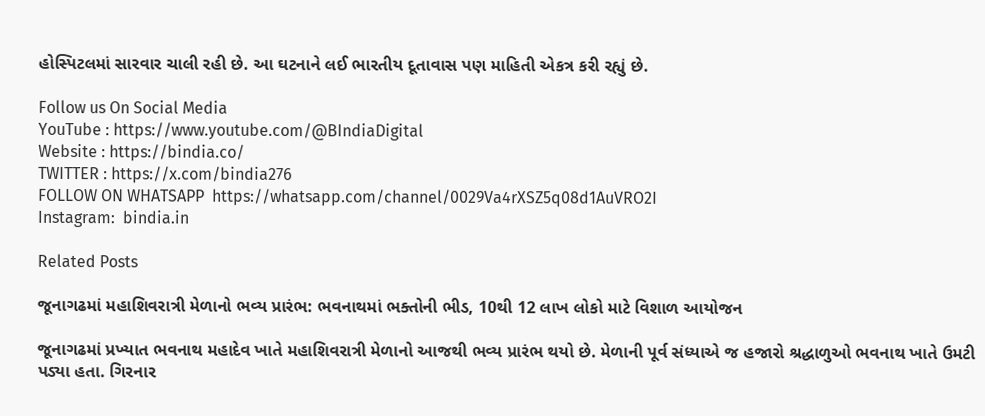હોસ્પિટલમાં સારવાર ચાલી રહી છે. આ ઘટનાને લઈ ભારતીય દૂતાવાસ પણ માહિતી એકત્ર કરી રહ્યું છે.

Follow us On Social Media
YouTube : https://www.youtube.com/@BIndiaDigital
Website : https://bindia.co/
TWITTER : https://x.com/bindia276
FOLLOW ON WHATSAPP  https://whatsapp.com/channel/0029Va4rXSZ5q08d1AuVRO2I
Instagram:  bindia.in

Related Posts

જૂનાગઢમાં મહાશિવરાત્રી મેળાનો ભવ્ય પ્રારંભ: ભવનાથમાં ભક્તોની ભીડ, 10થી 12 લાખ લોકો માટે વિશાળ આયોજન

જૂનાગઢમાં પ્રખ્યાત ભવનાથ મહાદેવ ખાતે મહાશિવરાત્રી મેળાનો આજથી ભવ્ય પ્રારંભ થયો છે. મેળાની પૂર્વ સંધ્યાએ જ હજારો શ્રદ્ધાળુઓ ભવનાથ ખાતે ઉમટી પડ્યા હતા. ગિરનાર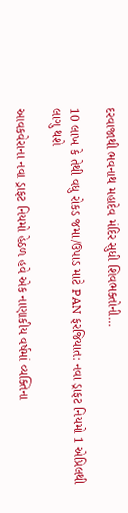દરવાજાથી ભવનાથ મહાદેવ મંદિર સુધી શિવભક્તોની…

10 લાખ કે તેથી વધુ રોકડ જમા/ઉપાડ માટે PAN ફરજિયાત: નવા ડ્રાફટ નિયમો 1 એપ્રિલથી લાગુ થશે

આવકવેરાના નવા ડ્રાફટ નિયમો હેઠળ હવે એક નાણાકીય વર્ષમાં વ્યક્તિના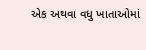એક અથવા વધુ ખાતાઓમાં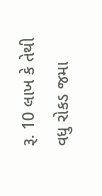રૂ. 10 લાખ કે તેથી વધુ રોકડ જમા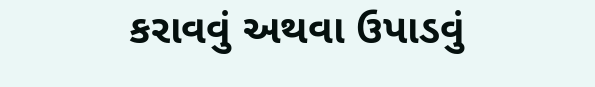કરાવવું અથવા ઉપાડવું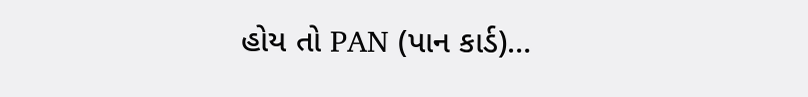હોય તો PAN (પાન કાર્ડ)…